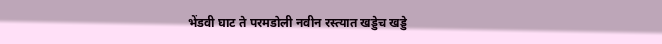भेंडवी घाट ते परमडोली नवीन रस्त्यात खड्डेच खड्डे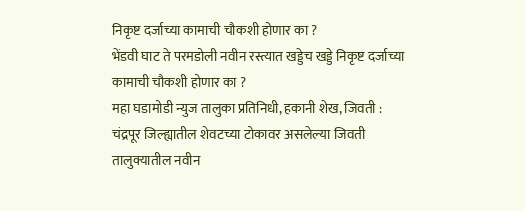निकृष्ट दर्जाच्या कामाची चौकशी होणार का ?
भेंडवी घाट ते परमडोली नवीन रस्त्यात खड्डेच खड्डे निकृष्ट दर्जाच्या कामाची चौकशी होणार का ?
महा घडामोडी न्युज तालुका प्रतिनिधी, हकानी शेख, जिवती : चंद्रपूर जिल्ह्यातील शेवटच्या टोकावर असलेल्या जिवती तालुक्यातील नवीन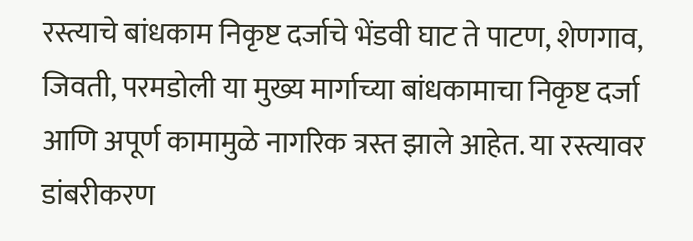रस्त्याचे बांधकाम निकृष्ट दर्जाचे भेंडवी घाट ते पाटण, शेणगाव, जिवती, परमडोली या मुख्य मार्गाच्या बांधकामाचा निकृष्ट दर्जा आणि अपूर्ण कामामुळे नागरिक त्रस्त झाले आहेत. या रस्त्यावर डांबरीकरण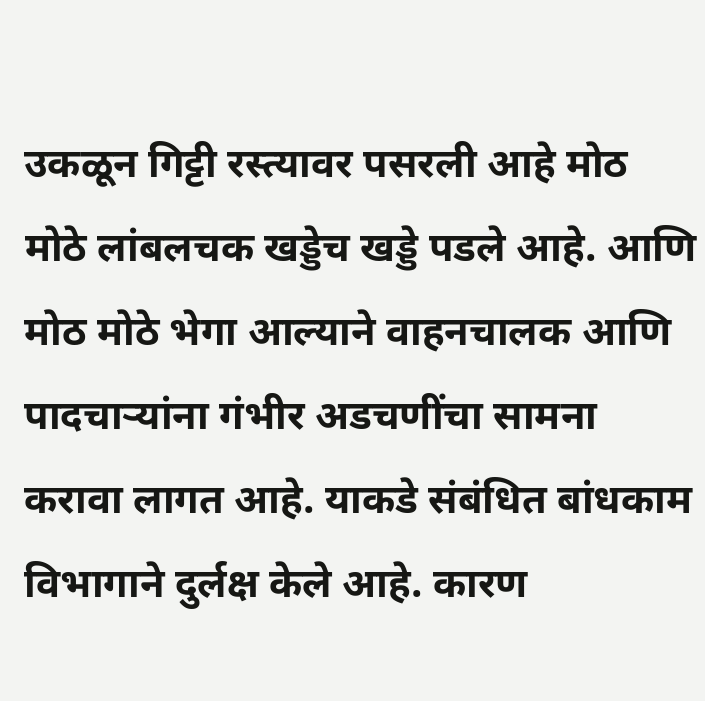उकळून गिट्टी रस्त्यावर पसरली आहे मोठ मोठे लांबलचक खड्डेच खड्डे पडले आहे. आणि मोठ मोठे भेगा आल्याने वाहनचालक आणि पादचाऱ्यांना गंभीर अडचणींचा सामना करावा लागत आहे. याकडे संबंधित बांधकाम विभागाने दुर्लक्ष केले आहे. कारण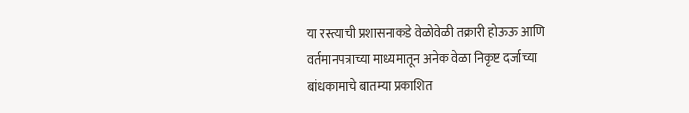या रस्त्याची प्रशासनाकडे वेळोवेळी तक्रारी होऊऊ आणि वर्तमानपत्राच्या माध्यमातून अनेक वेळा निकृष्ट दर्जाच्या बांधकामाचे बातम्या प्रकाशित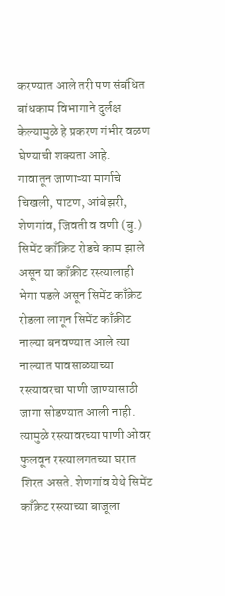करण्यात आले तरी पण संबंधित बांधकाम विभागाने दुर्लक्ष केल्यामुळे हे प्रकरण गंभीर वळण घेण्याची शक्यता आहे.
गावातून जाणाऱ्या मार्गाचे चिखली, पाटण, आंबेझरी, शेणगांव, जिवती व वणी (बु.) सिमेंट काँक्रिट रोडचे काम झाले असून या काँक्रीट रस्त्यालाही भेगा पडले असून सिमेंट काँक्रेट रोडला लागून सिमेंट काँक्रीट नाल्या बनवण्यात आले त्या नाल्यात पावसाळ्याच्या रस्त्यावरचा पाणी जाण्यासाठी जागा सोडण्यात आली नाही. त्यामुळे रस्त्यावरच्या पाणी ओवर फुलवून रस्त्यालगतच्या घरात शिरत असते. शेणगांव येथे सिमेंट काँक्रेट रस्त्याच्या बाजूला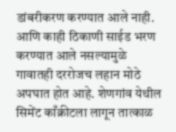डांबरीकरण करण्यात आले नाही. आणि काही ठिकाणी साईड भरण करण्यात आले नसल्यामुळे गावातही दररोजच लहान मोठे अपघात होत आहे. शेणगांव येथील सिमेंट काँक्रीटला लागून तात्काळ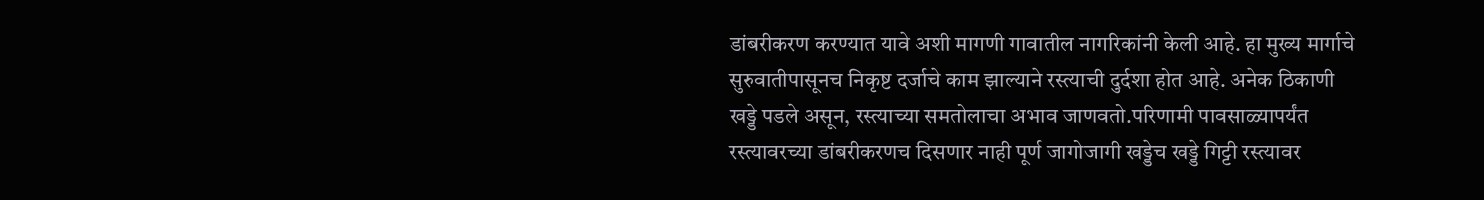डांबरीकरण करण्यात यावे अशी मागणी गावातील नागरिकांनी केली आहे. हा मुख्य मार्गाचे सुरुवातीपासूनच निकृष्ट दर्जाचे काम झाल्याने रस्त्याची दुर्दशा होत आहे. अनेक ठिकाणी खड्डे पडले असून, रस्त्याच्या समतोलाचा अभाव जाणवतो.परिणामी पावसाळ्यापर्यंत रस्त्यावरच्या डांबरीकरणच दिसणार नाही पूर्ण जागोजागी खड्डेच खड्डे गिट्टी रस्त्यावर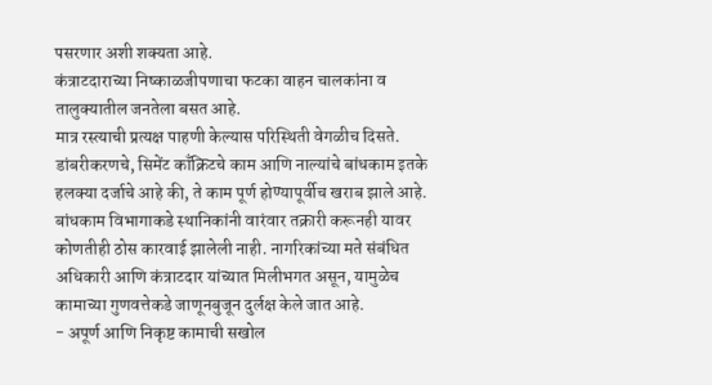पसरणार अशी शक्यता आहे.
कंत्राटदाराच्या निष्काळजीपणाचा फटका वाहन चालकांना व तालुक्यातील जनतेला बसत आहे.
मात्र रस्त्याची प्रत्यक्ष पाहणी केल्यास परिस्थिती वेगळीच दिसते. डांबरीकरणचे, सिमेंट काँक्रिटचे काम आणि नाल्यांचे बांधकाम इतके हलक्या दर्जाचे आहे की, ते काम पूर्ण होण्यापूर्वीच खराब झाले आहे. बांधकाम विभागाकडे स्थानिकांनी वारंवार तक्रारी करूनही यावर कोणतीही ठोस कारवाई झालेली नाही. नागरिकांच्या मते संबंधित अधिकारी आणि कंत्राटदार यांच्यात मिलीभगत असून, यामुळेच कामाच्या गुणवत्तेकडे जाणूनबुजून दुर्लक्ष केले जात आहे.
- अपूर्ण आणि निकृष्ट कामाची सखोल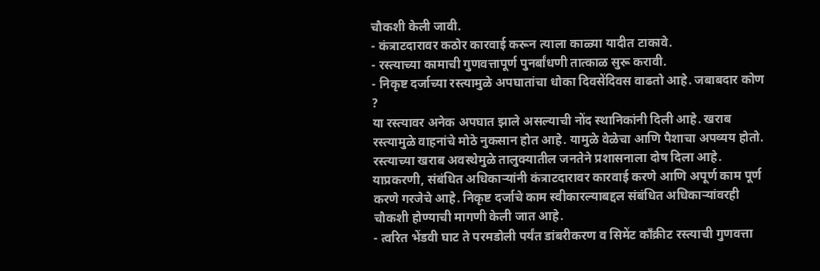चौकशी केली जावी.
- कंत्राटदारावर कठोर कारवाई करून त्याला काळ्या यादीत टाकावे.
- रस्त्याच्या कामाची गुणवत्तापूर्ण पुनर्बांधणी तात्काळ सुरू करावी.
- निकृष्ट दर्जाच्या रस्त्यामुळे अपघातांचा धोका दिवसेंदिवस वाढतो आहे. जबाबदार कोण ?
या रस्त्यावर अनेक अपघात झाले असल्याची नोंद स्थानिकांनी दिली आहे. खराब रस्त्यामुळे वाहनांचे मोठे नुकसान होत आहे. यामुळे वेळेचा आणि पैशाचा अपव्यय होतो. रस्त्याच्या खराब अवस्थेमुळे तालुक्यातील जनतेने प्रशासनाला दोष दिला आहे. याप्रकरणी, संबंधित अधिकाऱ्यांनी कंत्राटदारावर कारवाई करणे आणि अपूर्ण काम पूर्ण करणे गरजेचे आहे. निकृष्ट दर्जाचे काम स्वीकारल्याबद्दल संबंधित अधिकाऱ्यांवरही चौकशी होण्याची मागणी केली जात आहे.
- त्वरित भेंडवी घाट ते परमडोली पर्यंत डांबरीकरण व सिमेंट काँक्रीट रस्त्याची गुणवत्ता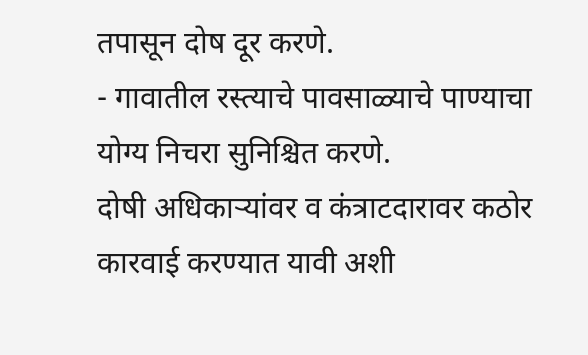तपासून दोष दूर करणे.
- गावातील रस्त्याचे पावसाळ्याचे पाण्याचा योग्य निचरा सुनिश्चित करणे.
दोषी अधिकाऱ्यांवर व कंत्राटदारावर कठोर कारवाई करण्यात यावी अशी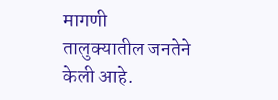मागणी तालुक्यातील जनतेने केली आहे.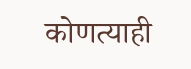कोणत्याही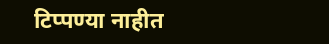टिप्पण्या नाहीत